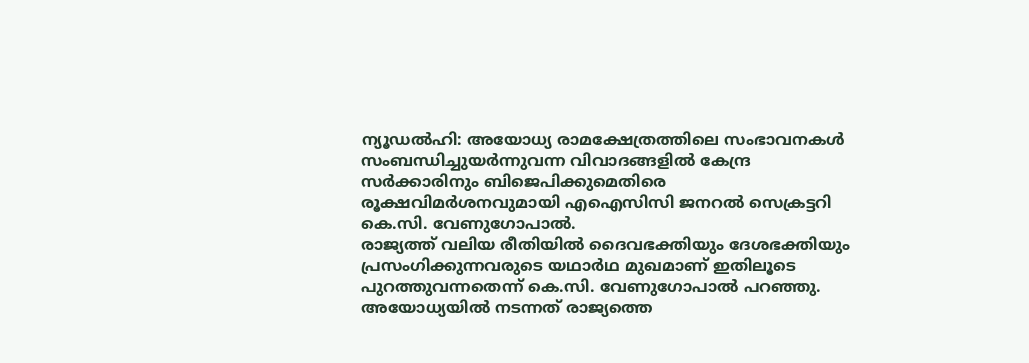ന്യൂഡൽഹി: അയോധ്യ രാമക്ഷേത്രത്തിലെ സംഭാവനകൾ സംബന്ധിച്ചുയർന്നുവന്ന വിവാദങ്ങളിൽ കേന്ദ്ര സർക്കാരിനും ബിജെപിക്കുമെതിരെ രൂക്ഷവിമർശനവുമായി എഐസിസി ജനറൽ സെക്രട്ടറി കെ.സി. വേണുഗോപാൽ.
രാജ്യത്ത് വലിയ രീതിയിൽ ദൈവഭക്തിയും ദേശഭക്തിയും പ്രസംഗിക്കുന്നവരുടെ യഥാർഥ മുഖമാണ് ഇതിലൂടെ പുറത്തുവന്നതെന്ന് കെ.സി. വേണുഗോപാൽ പറഞ്ഞു. അയോധ്യയിൽ നടന്നത് രാജ്യത്തെ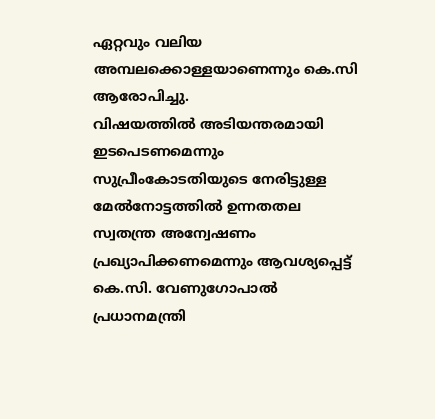ഏറ്റവും വലിയ അമ്പലക്കൊള്ളയാണെന്നും കെ.സി ആരോപിച്ചു.
വിഷയത്തിൽ അടിയന്തരമായി ഇടപെടണമെന്നും സുപ്രീംകോടതിയുടെ നേരിട്ടുള്ള മേൽനോട്ടത്തിൽ ഉന്നതതല സ്വതന്ത്ര അന്വേഷണം പ്രഖ്യാപിക്കണമെന്നും ആവശ്യപ്പെട്ട് കെ.സി. വേണുഗോപാൽ പ്രധാനമന്ത്രി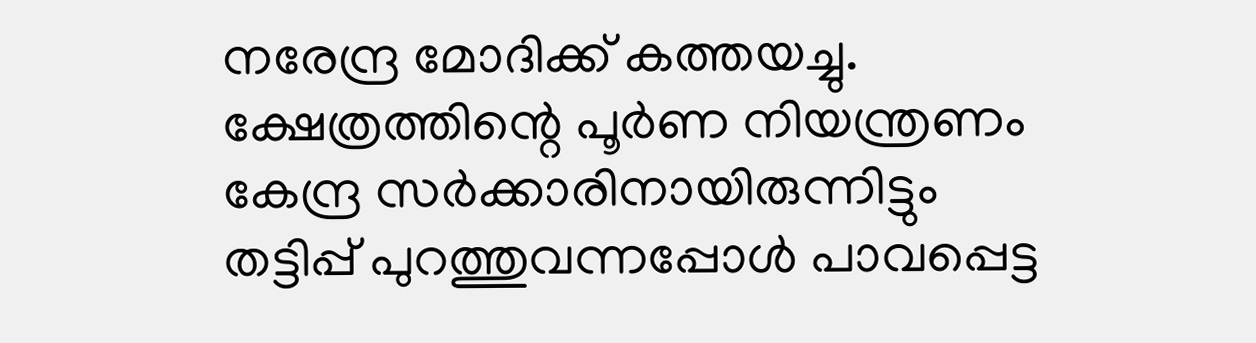നരേന്ദ്ര മോദിക്ക് കത്തയച്ചു.
ക്ഷേത്രത്തിന്റെ പൂർണ നിയന്ത്രണം കേന്ദ്ര സർക്കാരിനായിരുന്നിട്ടും തട്ടിപ്പ് പുറത്തുവന്നപ്പോൾ പാവപ്പെട്ട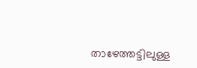താഴേത്തട്ടിലുള്ള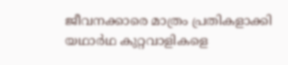ജീവനക്കാരെ മാത്രം പ്രതികളാക്കി യഥാർഥ കുറ്റവാളികളെ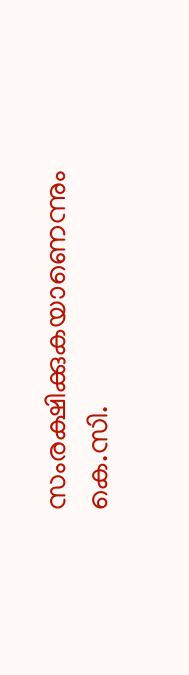സംരക്ഷിക്കുകയാണെന്നും കെ.സി.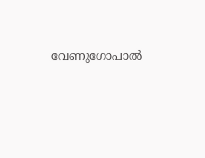വേണുഗോപാൽ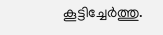കൂട്ടിച്ചേർത്തു.